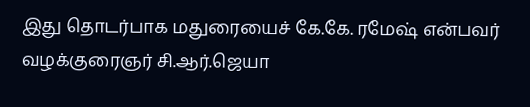இது தொடர்பாக மதுரையைச் கே.கே. ரமேஷ் என்பவர் வழக்குரைஞர் சி.ஆர்.ஜெயா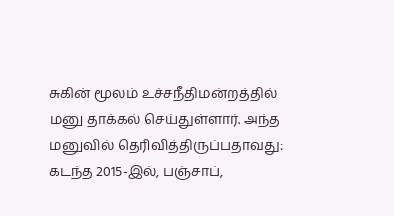சுகின் மூலம் உச்சநீதிமன்றத்தில் மனு தாக்கல் செய்துள்ளார். அந்த மனுவில் தெரிவித்திருப்பதாவது: கடந்த 2015-இல், பஞ்சாப்,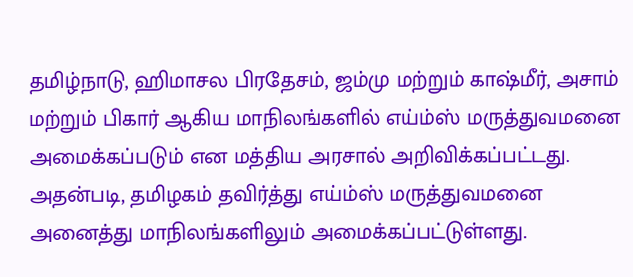தமிழ்நாடு, ஹிமாசல பிரதேசம், ஜம்மு மற்றும் காஷ்மீர், அசாம் மற்றும் பிகார் ஆகிய மாநிலங்களில் எய்ம்ஸ் மருத்துவமனை அமைக்கப்படும் என மத்திய அரசால் அறிவிக்கப்பட்டது. அதன்படி, தமிழகம் தவிர்த்து எய்ம்ஸ் மருத்துவமனை அனைத்து மாநிலங்களிலும் அமைக்கப்பட்டுள்ளது.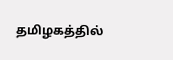தமிழகத்தில்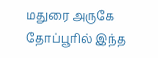மதுரை அருகே தோப்பூரில் இந்த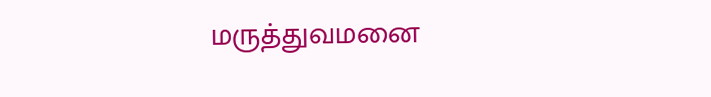மருத்துவமனை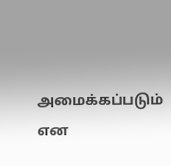அமைக்கப்படும் என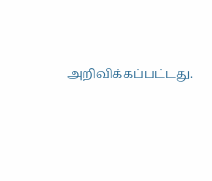அறிவிக்கப்பட்டது.